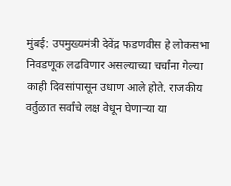मुंबई: उपमुख्यमंत्री देवेंद्र फडणवीस हे लोकसभा निवडणूक लढविणार असल्याच्या चर्चांना गेल्या काही दिवसांपासून उधाण आले होते. राजकीय वर्तुळात सर्वांचे लक्ष वेधून घेणाऱ्या या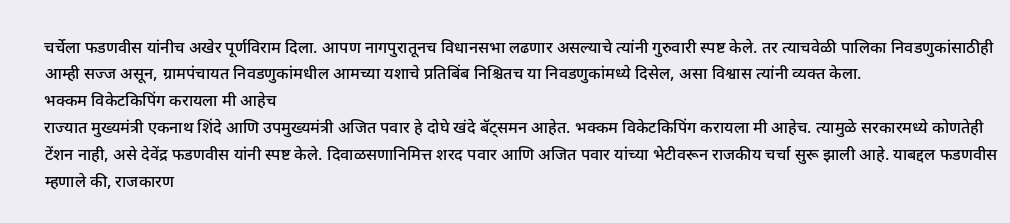चर्चेला फडणवीस यांनीच अखेर पूर्णविराम दिला. आपण नागपुरातूनच विधानसभा लढणार असल्याचे त्यांनी गुरुवारी स्पष्ट केले. तर त्याचवेळी पालिका निवडणुकांसाठीही आम्ही सज्ज असून, ग्रामपंचायत निवडणुकांमधील आमच्या यशाचे प्रतिबिंब निश्चितच या निवडणुकांमध्ये दिसेल, असा विश्वास त्यांनी व्यक्त केला.
भक्कम विकेटकिपिंग करायला मी आहेच
राज्यात मुख्यमंत्री एकनाथ शिंदे आणि उपमुख्यमंत्री अजित पवार हे दोघे खंदे बॅट्समन आहेत. भक्कम विकेटकिपिंग करायला मी आहेच. त्यामुळे सरकारमध्ये कोणतेही टेंशन नाही, असे देवेंद्र फडणवीस यांनी स्पष्ट केले. दिवाळसणानिमित्त शरद पवार आणि अजित पवार यांच्या भेटीवरून राजकीय चर्चा सुरू झाली आहे. याबद्दल फडणवीस म्हणाले की, राजकारण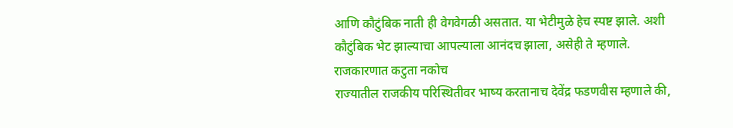आणि कौटुंबिक नाती ही वेगवेगळी असतात. या भेटीमुळे हेच स्पष्ट झाले. अशी कौटुंबिक भेट झाल्याचा आपल्याला आनंदच झाला, असेही ते म्हणाले.
राजकारणात कटुता नकोच
राज्यातील राजकीय परिस्थितीवर भाष्य करतानाच देवेंद्र फडणवीस म्हणाले की,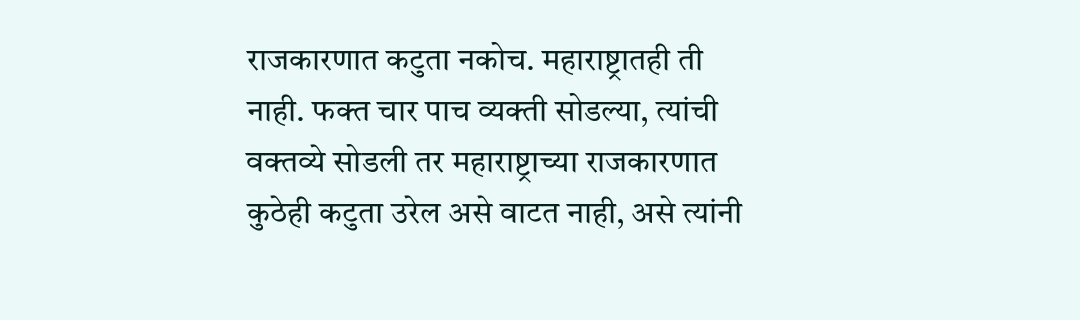राजकारणात कटुता नकोच. महाराष्ट्रातही ती नाही. फक्त चार पाच व्यक्ती सोडल्या, त्यांची वक्तव्ये सोडली तर महाराष्ट्राच्या राजकारणात कुठेही कटुता उरेल असे वाटत नाही, असे त्यांनी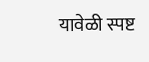यावेळी स्पष्ट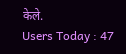केले.
Users Today : 47